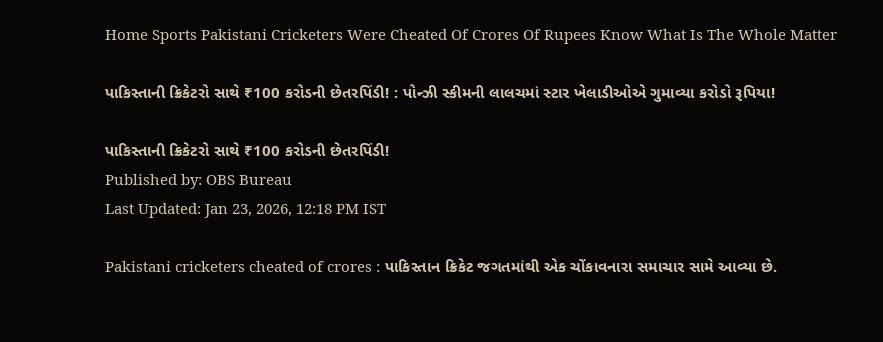Home Sports Pakistani Cricketers Were Cheated Of Crores Of Rupees Know What Is The Whole Matter

પાકિસ્તાની ક્રિકેટરો સાથે ₹100 કરોડની છેતરપિંડી! : પોન્ઝી સ્કીમની લાલચમાં સ્ટાર ખેલાડીઓએ ગુમાવ્યા કરોડો રૂપિયા!

પાકિસ્તાની ક્રિકેટરો સાથે ₹100 કરોડની છેતરપિંડી!
Published by: OBS Bureau
Last Updated: Jan 23, 2026, 12:18 PM IST

Pakistani cricketers cheated of crores : પાકિસ્તાન ક્રિકેટ જગતમાંથી એક ચોંકાવનારા સમાચાર સામે આવ્યા છે.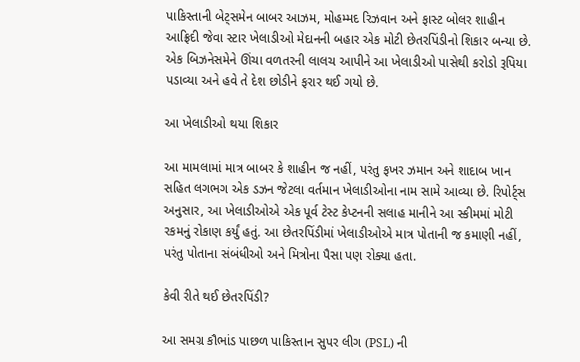પાકિસ્તાની બેટ્સમેન બાબર આઝમ, મોહમ્મદ રિઝવાન અને ફાસ્ટ બોલર શાહીન આફ્રિદી જેવા સ્ટાર ખેલાડીઓ મેદાનની બહાર એક મોટી છેતરપિંડીનો શિકાર બન્યા છે. એક બિઝનેસમેને ઊંચા વળતરની લાલચ આપીને આ ખેલાડીઓ પાસેથી કરોડો રૂપિયા પડાવ્યા અને હવે તે દેશ છોડીને ફરાર થઈ ગયો છે.

આ ખેલાડીઓ થયા શિકાર

આ મામલામાં માત્ર બાબર કે શાહીન જ નહીં, પરંતુ ફખર ઝમાન અને શાદાબ ખાન સહિત લગભગ એક ડઝન જેટલા વર્તમાન ખેલાડીઓના નામ સામે આવ્યા છે. રિપોર્ટ્સ અનુસાર, આ ખેલાડીઓએ એક પૂર્વ ટેસ્ટ કેપ્ટનની સલાહ માનીને આ સ્કીમમાં મોટી રકમનું રોકાણ કર્યું હતું. આ છેતરપિંડીમાં ખેલાડીઓએ માત્ર પોતાની જ કમાણી નહીં, પરંતુ પોતાના સંબંધીઓ અને મિત્રોના પૈસા પણ રોક્યા હતા.

કેવી રીતે થઈ છેતરપિંડી?

આ સમગ્ર કૌભાંડ પાછળ પાકિસ્તાન સુપર લીગ (PSL) ની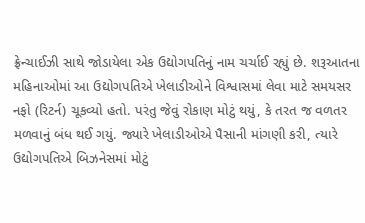ફ્રેન્ચાઈઝી સાથે જોડાયેલા એક ઉદ્યોગપતિનું નામ ચર્ચાઈ રહ્યું છે. શરૂઆતના મહિનાઓમાં આ ઉદ્યોગપતિએ ખેલાડીઓને વિશ્વાસમાં લેવા માટે સમયસર નફો (રિટર્ન) ચૂકવ્યો હતો. પરંતુ જેવું રોકાણ મોટું થયું, કે તરત જ વળતર મળવાનું બંધ થઈ ગયું. જ્યારે ખેલાડીઓએ પૈસાની માંગણી કરી, ત્યારે ઉદ્યોગપતિએ બિઝનેસમાં મોટું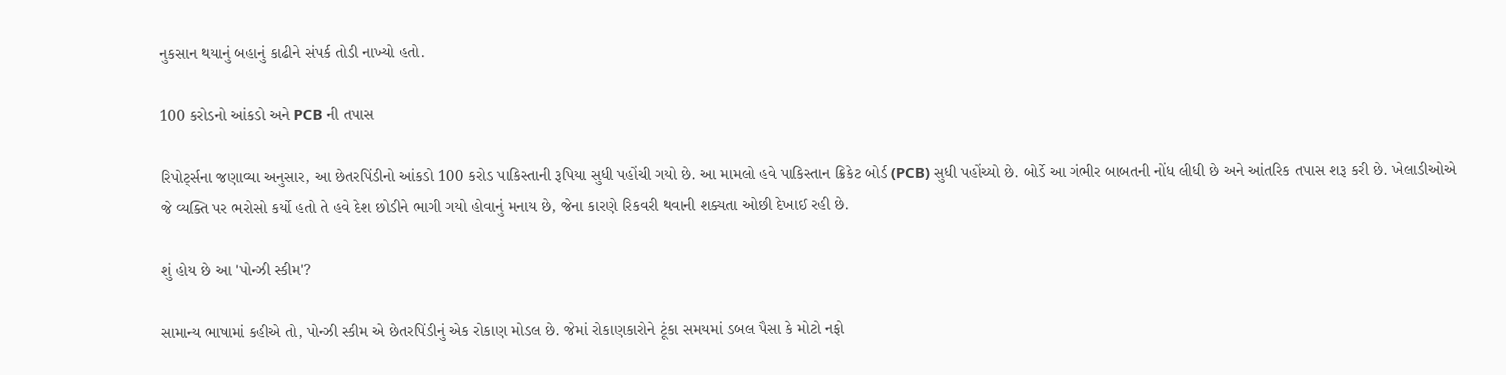નુકસાન થયાનું બહાનું કાઢીને સંપર્ક તોડી નાખ્યો હતો.

100 કરોડનો આંકડો અને PCB ની તપાસ

રિપોર્ટ્સના જણાવ્યા અનુસાર, આ છેતરપિંડીનો આંકડો 100 કરોડ પાકિસ્તાની રૂપિયા સુધી પહોંચી ગયો છે. આ મામલો હવે પાકિસ્તાન ક્રિકેટ બોર્ડ (PCB) સુધી પહોંચ્યો છે. બોર્ડે આ ગંભીર બાબતની નોંધ લીધી છે અને આંતરિક તપાસ શરૂ કરી છે. ખેલાડીઓએ જે વ્યક્તિ પર ભરોસો કર્યો હતો તે હવે દેશ છોડીને ભાગી ગયો હોવાનું મનાય છે, જેના કારણે રિકવરી થવાની શક્યતા ઓછી દેખાઈ રહી છે.

શું હોય છે આ 'પોન્ઝી સ્કીમ'?

સામાન્ય ભાષામાં કહીએ તો, પોન્ઝી સ્કીમ એ છેતરપિંડીનું એક રોકાણ મોડલ છે. જેમાં રોકાણકારોને ટૂંકા સમયમાં ડબલ પૈસા કે મોટો નફો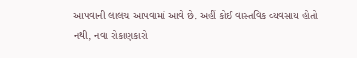આપવાની લાલચ આપવામાં આવે છે. અહીં કોઈ વાસ્તવિક વ્યવસાય હોતો નથી, નવા રોકાણકારો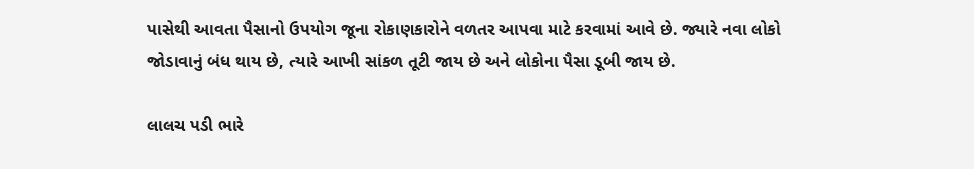પાસેથી આવતા પૈસાનો ઉપયોગ જૂના રોકાણકારોને વળતર આપવા માટે કરવામાં આવે છે. જ્યારે નવા લોકો જોડાવાનું બંધ થાય છે, ત્યારે આખી સાંકળ તૂટી જાય છે અને લોકોના પૈસા ડૂબી જાય છે.

લાલચ પડી ભારે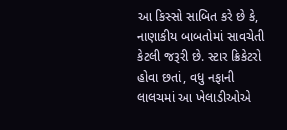આ કિસ્સો સાબિત કરે છે કે, નાણાકીય બાબતોમાં સાવચેતી કેટલી જરૂરી છે. સ્ટાર ક્રિકેટરો હોવા છતાં, વધુ નફાની લાલચમાં આ ખેલાડીઓએ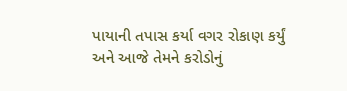પાયાની તપાસ કર્યા વગર રોકાણ કર્યું અને આજે તેમને કરોડોનું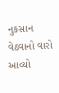નુકસાન વેઠવાનો વારો આવ્યો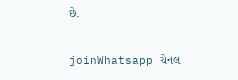છે.

joinWhatsapp ચેનલ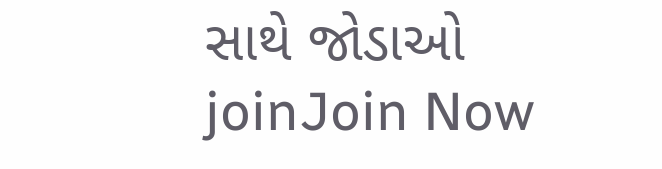સાથે જોડાઓ
joinJoin Now